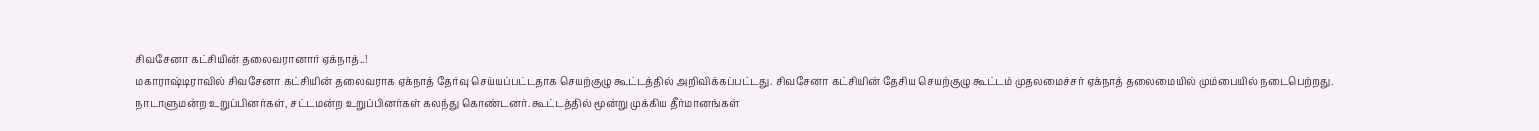சிவசேனா கட்சியின் தலைவரானார் ஏக்நாத்..!
மகாராஷ்டிராவில் சிவசேனா கட்சியின் தலைவராக ஏக்நாத் தேர்வு செய்யப்பட்டதாக செயற்குழு கூட்டத்தில் அறிவிக்கப்பட்டது. சிவசேனா கட்சியின் தேசிய செயற்குழு கூட்டம் முதலமைச்சர் ஏக்நாத் தலைமையில் மும்பையில் நடைபெற்றது.
நாடாளுமன்ற உறுப்பினர்கள், சட்டமன்ற உறுப்பினர்கள் கலந்து கொண்டனர். கூட்டத்தில் மூன்று முக்கிய தீர்மானங்கள்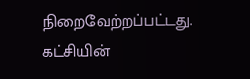நிறைவேற்றப்பட்டது. கட்சியின்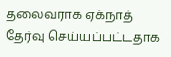தலைவராக ஏக்நாத் தேர்வு செய்யப்பட்டதாக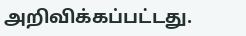அறிவிக்கப்பட்டது.